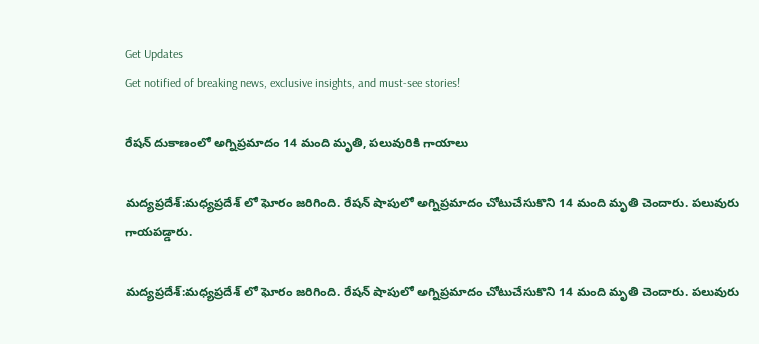Get Updates
Get notified of breaking news, exclusive insights, and must-see stories!

రేషన్ దుకాణంలో అగ్నిప్రమాదం 14 మంది మృతి, పలువురికి గాయాలు

మద్యప్రదేశ్:మధ్యప్రదేశ్ లో ఘోరం జరిగింది. రేషన్ షాపులో అగ్నిప్రమాదం చోటుచేసుకొని 14 మంది మృతి చెందారు. పలువురు గాయపడ్డారు.

మద్యప్రదేశ్:మధ్యప్రదేశ్ లో ఘోరం జరిగింది. రేషన్ షాపులో అగ్నిప్రమాదం చోటుచేసుకొని 14 మంది మృతి చెందారు. పలువురు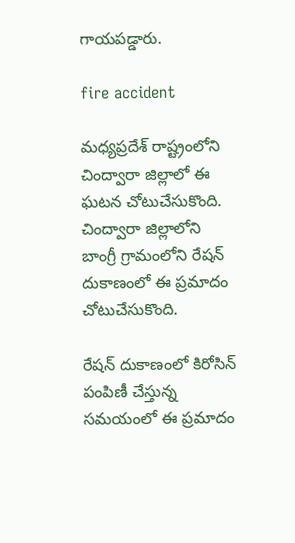గాయపడ్డారు.

fire accident

మధ్యప్రదేశ్ రాష్ట్రంలోని చింద్వారా జిల్లాలో ఈ ఘటన చోటుచేసుకొంది. చింద్వారా జిల్లాలోని బాంగ్రీ గ్రామంలోని రేషన్ దుకాణంలో ఈ ప్రమాదం చోటుచేసుకొంది.

రేషన్ దుకాణంలో కిరోసిన్ పంపిణీ చేస్తున్న సమయంలో ఈ ప్రమాదం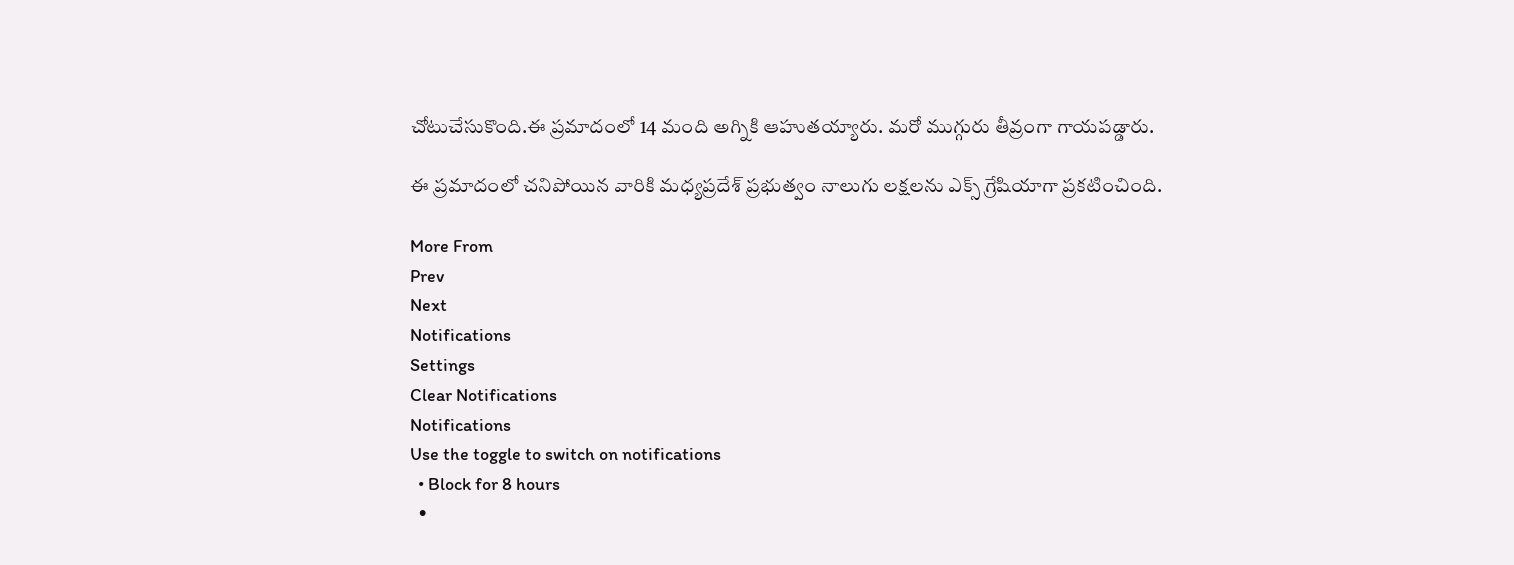చోటుచేసుకొంది.ఈ ప్రమాదంలో 14 మంది అగ్నికి ఆహుతయ్యారు. మరో ముగ్గురు తీవ్రంగా గాయపడ్డారు.

ఈ ప్రమాదంలో చనిపోయిన వారికి మధ్యప్రదేశ్ ప్రభుత్వం నాలుగు లక్షలను ఎక్స్ గ్రేషియాగా ప్రకటించింది.

More From
Prev
Next
Notifications
Settings
Clear Notifications
Notifications
Use the toggle to switch on notifications
  • Block for 8 hours
  •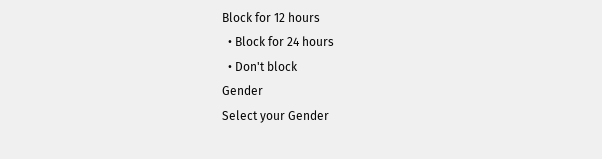Block for 12 hours
  • Block for 24 hours
  • Don't block
Gender
Select your Gender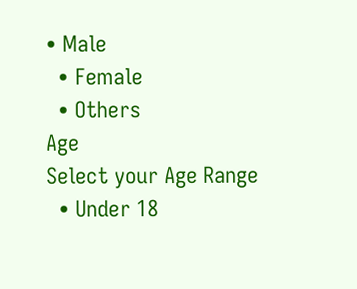• Male
  • Female
  • Others
Age
Select your Age Range
  • Under 18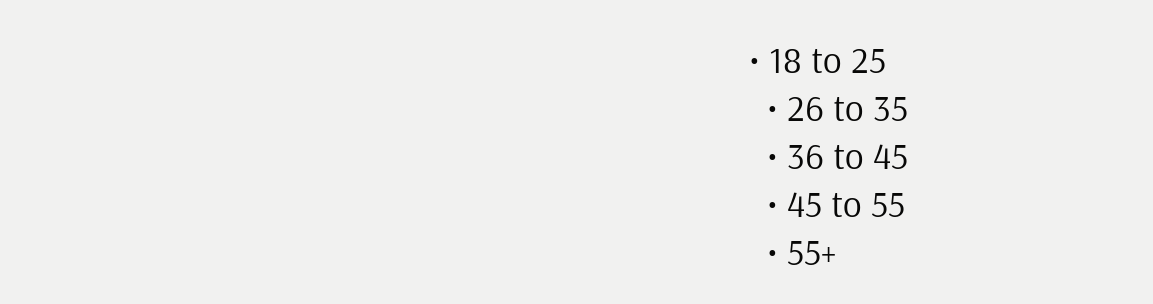• 18 to 25
  • 26 to 35
  • 36 to 45
  • 45 to 55
  • 55+